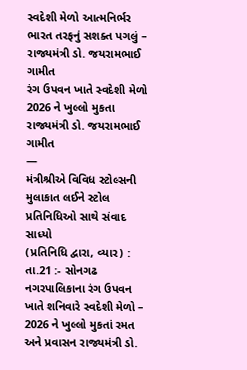સ્વદેશી મેળો આત્મનિર્ભર ભારત તરફનું સશક્ત પગલું – રાજ્યમંત્રી ડો. જયરામભાઈ ગામીત
રંગ ઉપવન ખાતે સ્વદેશી મેળો 2026 ને ખુલ્લો મુકતા રાજ્યમંત્રી ડો. જયરામભાઈ ગામીત
—
મંત્રીશ્રીએ વિવિધ સ્ટોલ્સની મુલાકાત લઈને સ્ટોલ પ્રતિનિધિઓ સાથે સંવાદ સાધ્યો
(પ્રતિનિધિ દ્વારા, વ્યાર) : તા.21 :- સોનગઢ નગરપાલિકાના રંગ ઉપવન ખાતે શનિવારે સ્વદેશી મેળો – 2026 ને ખુલ્લો મુકતાં રમત અને પ્રવાસન રાજ્યમંત્રી ડો.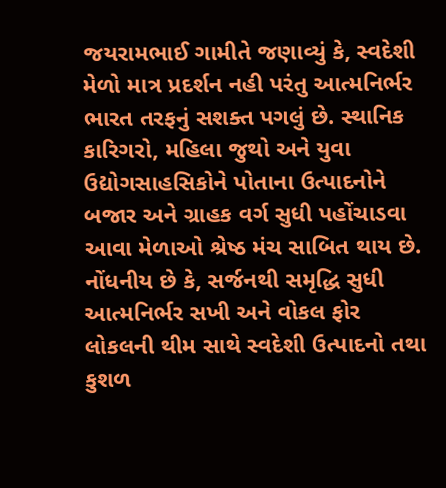જયરામભાઈ ગામીતે જણાવ્યું કે, સ્વદેશી મેળો માત્ર પ્રદર્શન નહી પરંતુ આત્મનિર્ભર ભારત તરફનું સશક્ત પગલું છે. સ્થાનિક કારિગરો, મહિલા જુથો અને યુવા ઉદ્યોગસાહસિકોને પોતાના ઉત્પાદનોને બજાર અને ગ્રાહક વર્ગ સુધી પહોંચાડવા આવા મેળાઓ શ્રેષ્ઠ મંચ સાબિત થાય છે.
નોંધનીય છે કે, સર્જનથી સમૃદ્ધિ સુધી આત્મનિર્ભર સખી અને વોકલ ફોર લોકલની થીમ સાથે સ્વદેશી ઉત્પાદનો તથા કુશળ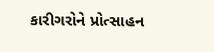કારીગરોને પ્રોત્સાહન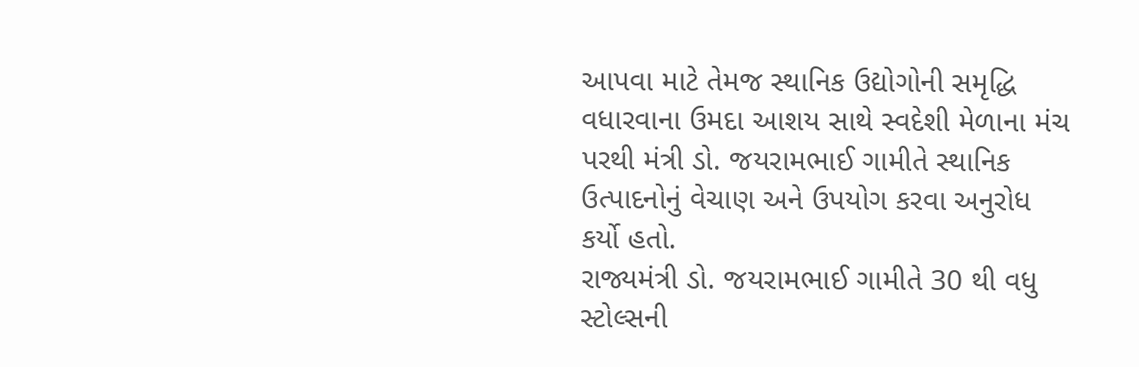આપવા માટે તેમજ સ્થાનિક ઉદ્યોગોની સમૃદ્ધિ વધારવાના ઉમદા આશય સાથે સ્વદેશી મેળાના મંચ પરથી મંત્રી ડો. જયરામભાઈ ગામીતે સ્થાનિક ઉત્પાદનોનું વેચાણ અને ઉપયોગ કરવા અનુરોધ કર્યો હતો.
રાજ્યમંત્રી ડો. જયરામભાઈ ગામીતે 30 થી વધુ સ્ટોલ્સની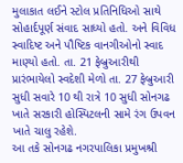મુલાકાત લઈને સ્ટોલ પ્રતિનિધિઓ સાથે સોહાર્દપૂર્ણ સંવાદ સાધ્યો હતો. અને વિવિધ સ્વાદિષ્ટ અને પૌષ્ટિક વાનગીઓનો સ્વાદ માણ્યો હતો. તા. 21 ફેબ્રુઆરીથી પ્રારંભાયેલો સ્વદેશી મેળો તા. 27 ફેબ્રુઆરી સુધી સવારે 10 થી રાત્રે 10 સુધી સોનગઢ ખાતે સરકારી હોસ્પિટલની સામે રંગ ઉપવન ખાતે ચાલુ રહેશે.
આ તકે સોનગઢ નગરપાલિકા પ્રમુખશ્રી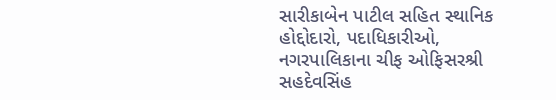સારીકાબેન પાટીલ સહિત સ્થાનિક હોદ્દોદારો, પદાધિકારીઓ, નગરપાલિકાના ચીફ ઓફિસરશ્રી સહદેવસિંહ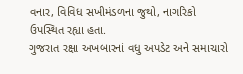વનાર, વિવિધ સખીમંડળના જુથો, નાગરિકો ઉપસ્થિત રહ્યા હતા.
ગુજરાત રક્ષા અખબારનાં વધુ અપડેટ અને સમાચારો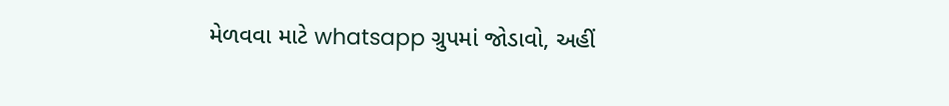મેળવવા માટે whatsapp ગ્રુપમાં જોડાવો, અહીં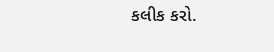કલીક કરો.